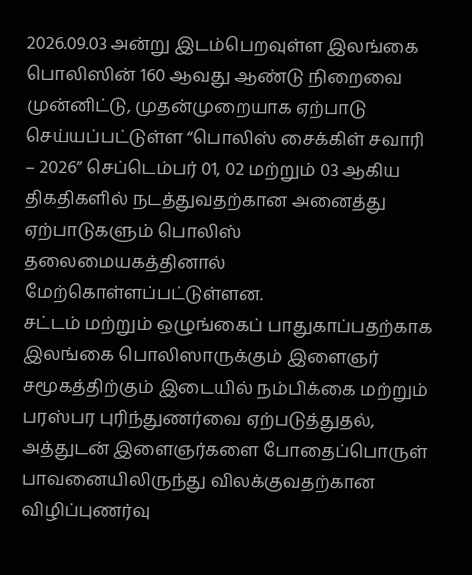2026.09.03 அன்று இடம்பெறவுள்ள இலங்கை பொலிஸின் 160 ஆவது ஆண்டு நிறைவை முன்னிட்டு, முதன்முறையாக ஏற்பாடு செய்யப்பட்டுள்ள “பொலிஸ் சைக்கிள் சவாரி – 2026” செப்டெம்பர் 01, 02 மற்றும் 03 ஆகிய திகதிகளில் நடத்துவதற்கான அனைத்து ஏற்பாடுகளும் பொலிஸ் தலைமையகத்தினால் மேற்கொள்ளப்பட்டுள்ளன.
சட்டம் மற்றும் ஒழுங்கைப் பாதுகாப்பதற்காக இலங்கை பொலிஸாருக்கும் இளைஞர் சமூகத்திற்கும் இடையில் நம்பிக்கை மற்றும் பரஸ்பர புரிந்துணர்வை ஏற்படுத்துதல், அத்துடன் இளைஞர்களை போதைப்பொருள் பாவனையிலிருந்து விலக்குவதற்கான விழிப்புணர்வு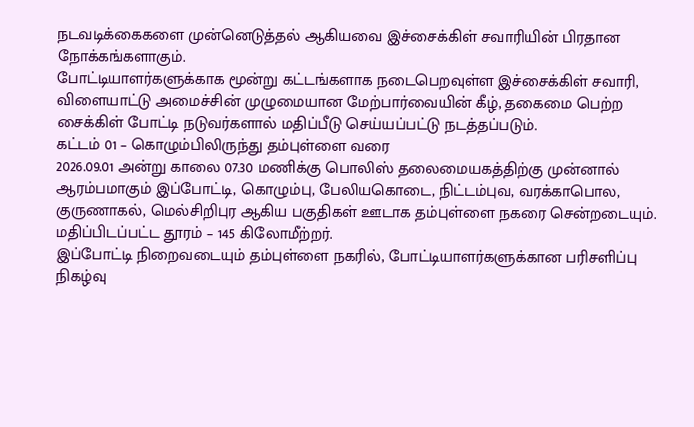நடவடிக்கைகளை முன்னெடுத்தல் ஆகியவை இச்சைக்கிள் சவாரியின் பிரதான நோக்கங்களாகும்.
போட்டியாளர்களுக்காக மூன்று கட்டங்களாக நடைபெறவுள்ள இச்சைக்கிள் சவாரி, விளையாட்டு அமைச்சின் முழுமையான மேற்பார்வையின் கீழ், தகைமை பெற்ற சைக்கிள் போட்டி நடுவர்களால் மதிப்பீடு செய்யப்பட்டு நடத்தப்படும்.
கட்டம் 01 – கொழும்பிலிருந்து தம்புள்ளை வரை
2026.09.01 அன்று காலை 07.30 மணிக்கு பொலிஸ் தலைமையகத்திற்கு முன்னால் ஆரம்பமாகும் இப்போட்டி, கொழும்பு, பேலியகொடை, நிட்டம்புவ, வரக்காபொல, குருணாகல், மெல்சிறிபுர ஆகிய பகுதிகள் ஊடாக தம்புள்ளை நகரை சென்றடையும்.
மதிப்பிடப்பட்ட தூரம் – 145 கிலோமீற்றர்.
இப்போட்டி நிறைவடையும் தம்புள்ளை நகரில், போட்டியாளர்களுக்கான பரிசளிப்பு நிகழ்வு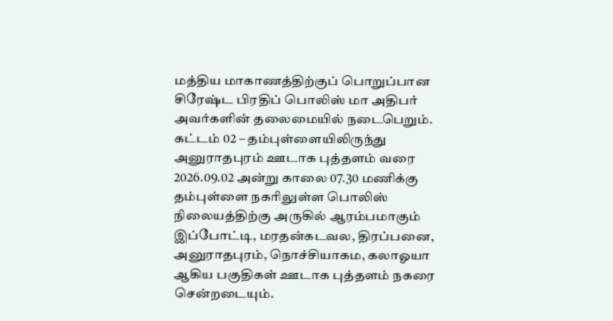மத்திய மாகாணத்திற்குப் பொறுப்பான சிரேஷ்ட பிரதிப் பொலிஸ் மா அதிபர் அவர்களின் தலைமையில் நடைபெறும்.
கட்டம் 02 – தம்புள்ளையிலிருந்து அனுராதபுரம் ஊடாக புத்தளம் வரை
2026.09.02 அன்று காலை 07.30 மணிக்கு தம்புள்ளை நகரிலுள்ள பொலிஸ் நிலையத்திற்கு அருகில் ஆரம்பமாகும் இப்போட்டி, மரதன்கடவல, திரப்பனை, அனுராதபுரம், நொச்சியாகம, கலாஓயா ஆகிய பகுதிகள் ஊடாக புத்தளம் நகரை சென்றடையும்.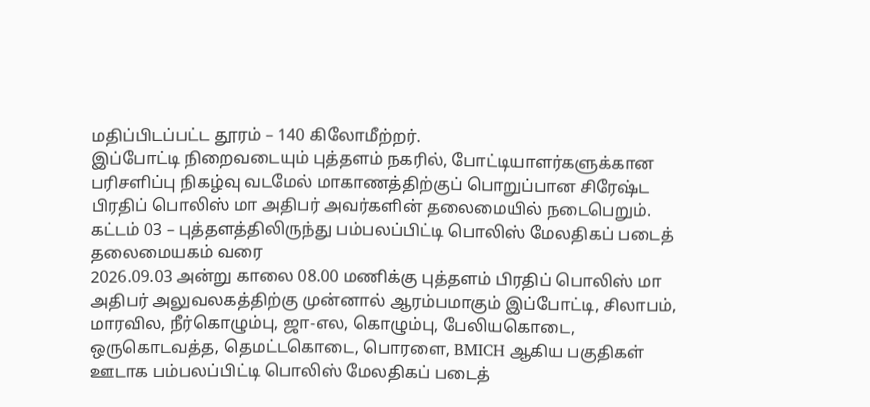மதிப்பிடப்பட்ட தூரம் – 140 கிலோமீற்றர்.
இப்போட்டி நிறைவடையும் புத்தளம் நகரில், போட்டியாளர்களுக்கான பரிசளிப்பு நிகழ்வு வடமேல் மாகாணத்திற்குப் பொறுப்பான சிரேஷ்ட பிரதிப் பொலிஸ் மா அதிபர் அவர்களின் தலைமையில் நடைபெறும்.
கட்டம் 03 – புத்தளத்திலிருந்து பம்பலப்பிட்டி பொலிஸ் மேலதிகப் படைத் தலைமையகம் வரை
2026.09.03 அன்று காலை 08.00 மணிக்கு புத்தளம் பிரதிப் பொலிஸ் மா அதிபர் அலுவலகத்திற்கு முன்னால் ஆரம்பமாகும் இப்போட்டி, சிலாபம், மாரவில, நீர்கொழும்பு, ஜா-எல, கொழும்பு, பேலியகொடை, ஒருகொடவத்த, தெமட்டகொடை, பொரளை, BMICH ஆகிய பகுதிகள் ஊடாக பம்பலப்பிட்டி பொலிஸ் மேலதிகப் படைத்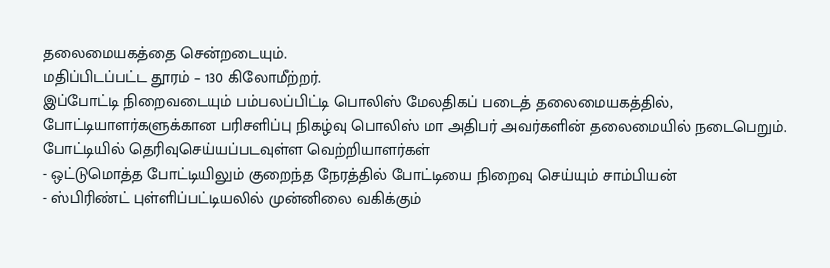தலைமையகத்தை சென்றடையும்.
மதிப்பிடப்பட்ட தூரம் – 130 கிலோமீற்றர்.
இப்போட்டி நிறைவடையும் பம்பலப்பிட்டி பொலிஸ் மேலதிகப் படைத் தலைமையகத்தில், போட்டியாளர்களுக்கான பரிசளிப்பு நிகழ்வு பொலிஸ் மா அதிபர் அவர்களின் தலைமையில் நடைபெறும்.
போட்டியில் தெரிவுசெய்யப்படவுள்ள வெற்றியாளர்கள்
- ஒட்டுமொத்த போட்டியிலும் குறைந்த நேரத்தில் போட்டியை நிறைவு செய்யும் சாம்பியன்
- ஸ்பிரிண்ட் புள்ளிப்பட்டியலில் முன்னிலை வகிக்கும்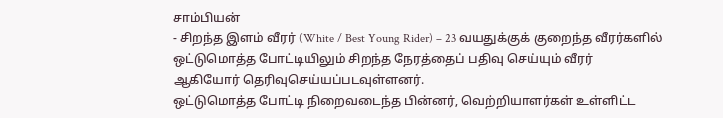சாம்பியன்
- சிறந்த இளம் வீரர் (White / Best Young Rider) – 23 வயதுக்குக் குறைந்த வீரர்களில் ஒட்டுமொத்த போட்டியிலும் சிறந்த நேரத்தைப் பதிவு செய்யும் வீரர்
ஆகியோர் தெரிவுசெய்யப்படவுள்ளனர்.
ஒட்டுமொத்த போட்டி நிறைவடைந்த பின்னர், வெற்றியாளர்கள் உள்ளிட்ட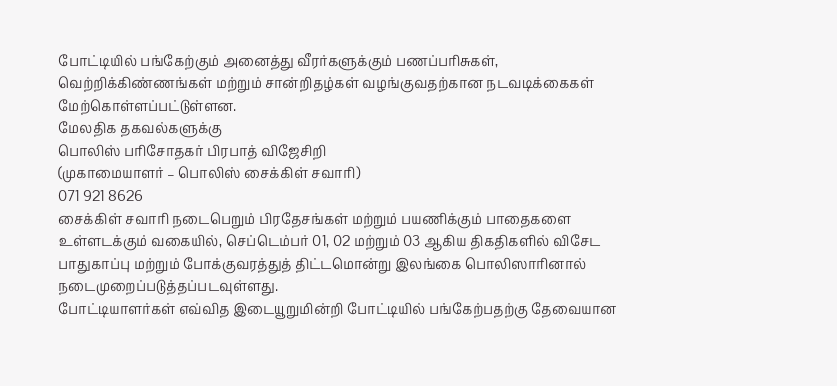போட்டியில் பங்கேற்கும் அனைத்து வீரர்களுக்கும் பணப்பரிசுகள், வெற்றிக்கிண்ணங்கள் மற்றும் சான்றிதழ்கள் வழங்குவதற்கான நடவடிக்கைகள் மேற்கொள்ளப்பட்டுள்ளன.
மேலதிக தகவல்களுக்கு
பொலிஸ் பரிசோதகர் பிரபாத் விஜேசிறி
(முகாமையாளர் – பொலிஸ் சைக்கிள் சவாரி)
071 921 8626
சைக்கிள் சவாரி நடைபெறும் பிரதேசங்கள் மற்றும் பயணிக்கும் பாதைகளை உள்ளடக்கும் வகையில், செப்டெம்பர் 01, 02 மற்றும் 03 ஆகிய திகதிகளில் விசேட பாதுகாப்பு மற்றும் போக்குவரத்துத் திட்டமொன்று இலங்கை பொலிஸாரினால் நடைமுறைப்படுத்தப்படவுள்ளது.
போட்டியாளர்கள் எவ்வித இடையூறுமின்றி போட்டியில் பங்கேற்பதற்கு தேவையான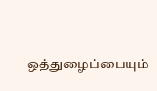ஒத்துழைப்பையும்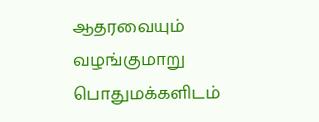ஆதரவையும் வழங்குமாறு பொதுமக்களிடம்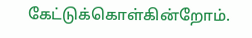கேட்டுக்கொள்கின்றோம்.